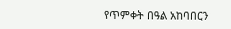የጥምቀት በዓል አከባበርን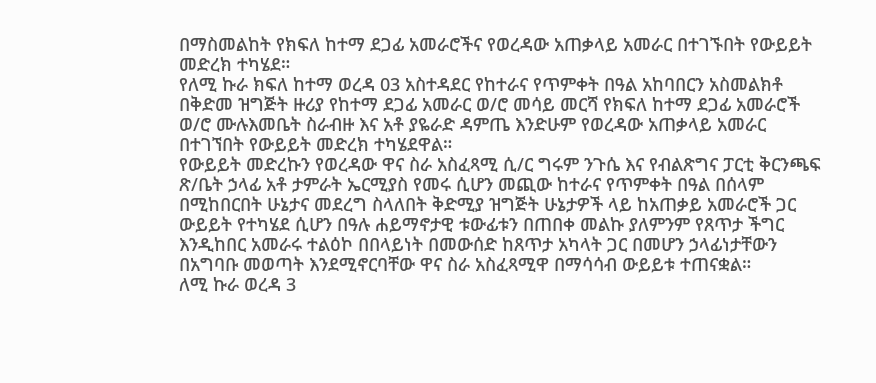በማስመልከት የክፍለ ከተማ ደጋፊ አመራሮችና የወረዳው አጠቃላይ አመራር በተገኙበት የውይይት መድረክ ተካሄደ።
የለሚ ኩራ ክፍለ ከተማ ወረዳ 03 አስተዳደር የከተራና የጥምቀት በዓል አከባበርን አስመልክቶ በቅድመ ዝግጅት ዙሪያ የከተማ ደጋፊ አመራር ወ/ሮ መሳይ መርሻ የክፍለ ከተማ ደጋፊ አመራሮች ወ/ሮ ሙሉእመቤት ስራብዙ እና አቶ ያዬራድ ዳምጤ እንድሁም የወረዳው አጠቃላይ አመራር በተገኘበት የውይይት መድረክ ተካሄደዋል።
የውይይት መድረኩን የወረዳው ዋና ስራ አስፈጻሚ ሲ/ር ግሩም ንጉሴ እና የብልጽግና ፓርቲ ቅርንጫፍ ጽ/ቤት ኃላፊ አቶ ታምራት ኤርሚያስ የመሩ ሲሆን መጪው ከተራና የጥምቀት በዓል በሰላም በሚከበርበት ሁኔታና መደረግ ስላለበት ቅድሚያ ዝግጅት ሁኔታዎች ላይ ከአጠቃይ አመራሮች ጋር ውይይት የተካሄደ ሲሆን በዓሉ ሐይማኖታዊ ቱውፊቱን በጠበቀ መልኩ ያለምንም የጸጥታ ችግር እንዲከበር አመራሩ ተልዕኮ በበላይነት በመውሰድ ከጸጥታ አካላት ጋር በመሆን ኃላፊነታቸውን በአግባቡ መወጣት እንደሚኖርባቸው ዋና ስራ አስፈጻሚዋ በማሳሳብ ውይይቱ ተጠናቋል።
ለሚ ኩራ ወረዳ 3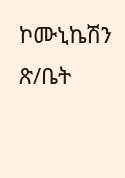ኮሙኒኬሽን ጽ/ቤት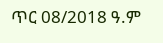ጥር 08/2018 ዓ.ም